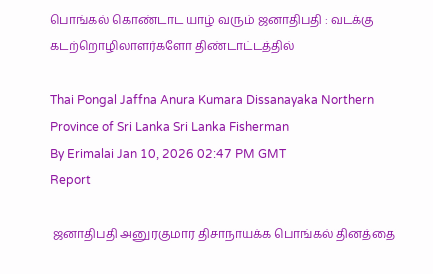பொங்கல் கொண்டாட யாழ் வரும் ஜனாதிபதி : வடக்கு கடற்றொழிலாளர்களோ திண்டாட்டத்தில்

Thai Pongal Jaffna Anura Kumara Dissanayaka Northern Province of Sri Lanka Sri Lanka Fisherman
By Erimalai Jan 10, 2026 02:47 PM GMT
Report

 ஜனாதிபதி அனுரகுமார திசாநாயக்க பொங்கல் தினத்தை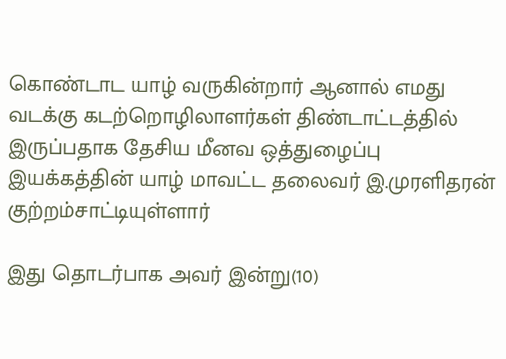கொண்டாட யாழ் வருகின்றார் ஆனால் எமது வடக்கு கடற்றொழிலாளர்கள் திண்டாட்டத்தில் இருப்பதாக தேசிய மீனவ ஒத்துழைப்பு இயக்கத்தின் யாழ் மாவட்ட தலைவர் இ.முரளிதரன் குற்றம்சாட்டியுள்ளார்

இது தொடர்பாக அவர் இன்று(10)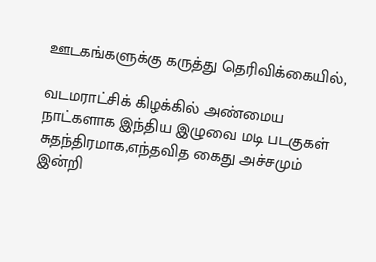ஊடகங்களுக்கு கருத்து தெரிவிக்கையில்,

வடமராட்சிக் கிழக்கில் அண்மைய நாட்களாக இந்திய இழுவை மடி படகுகள் சுதந்திரமாக,எந்தவித கைது அச்சமும் இன்றி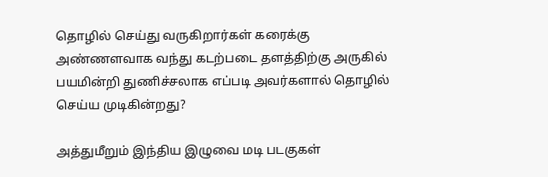தொழில் செய்து வருகிறார்கள் கரைக்கு அண்ணளவாக வந்து கடற்படை தளத்திற்கு அருகில் பயமின்றி துணிச்சலாக எப்படி அவர்களால் தொழில் செய்ய முடிகின்றது?

அத்துமீறும் இந்திய இழுவை மடி படகுகள்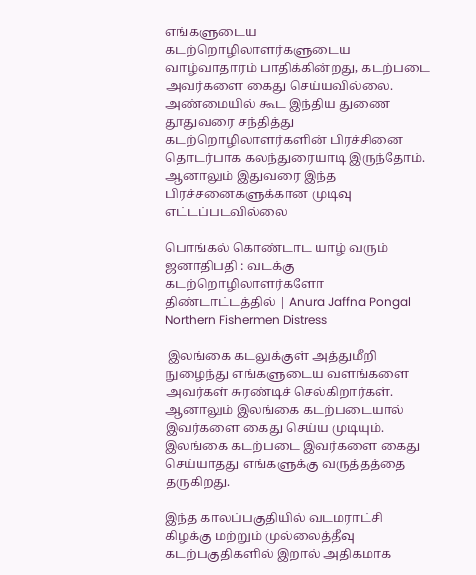எங்களுடைய கடற்றொழிலாளர்களுடைய வாழ்வாதாரம் பாதிக்கின்றது, கடற்படை அவர்களை கைது செய்யவில்லை. அண்மையில் கூட இந்திய துணை தூதுவரை சந்தித்து கடற்றொழிலாளர்களின் பிரச்சினை தொடர்பாக கலந்துரையாடி இருந்தோம். ஆனாலும் இதுவரை இந்த பிரச்சனைகளுக்கான முடிவு எட்டப்படவில்லை

பொங்கல் கொண்டாட யாழ் வரும் ஜனாதிபதி : வடக்கு கடற்றொழிலாளர்களோ திண்டாட்டத்தில் | Anura Jaffna Pongal Northern Fishermen Distress

 இலங்கை கடலுக்குள் அத்துமீறி நுழைந்து எங்களுடைய வளங்களை அவர்கள் சுரண்டிச் செல்கிறார்கள். ஆனாலும் இலங்கை கடற்படையால் இவர்களை கைது செய்ய முடியும். இலங்கை கடற்படை இவர்களை கைது செய்யாதது எங்களுக்கு வருத்தத்தை தருகிறது.

இந்த காலப்பகுதியில் வடமராட்சி கிழக்கு மற்றும் முல்லைத்தீவு கடற்பகுதிகளில் இறால் அதிகமாக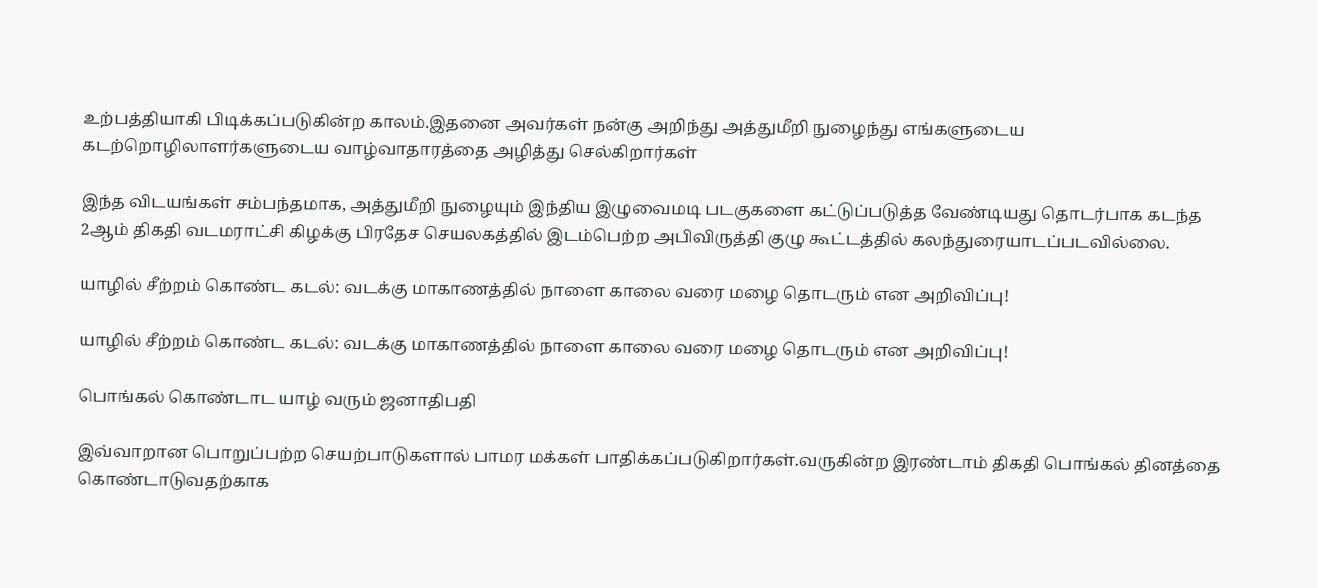உற்பத்தியாகி பிடிக்கப்படுகின்ற காலம்.இதனை அவர்கள் நன்கு அறிந்து அத்துமீறி நுழைந்து எங்களுடைய கடற்றொழிலாளர்களுடைய வாழ்வாதாரத்தை அழித்து செல்கிறார்கள்

இந்த விடயங்கள் சம்பந்தமாக, அத்துமீறி நுழையும் இந்திய இழுவைமடி படகுகளை கட்டுப்படுத்த வேண்டியது தொடர்பாக கடந்த 2ஆம் திகதி வடமராட்சி கிழக்கு பிரதேச செயலகத்தில் இடம்பெற்ற அபிவிருத்தி குழு கூட்டத்தில் கலந்துரையாடப்படவில்லை.

யாழில் சீற்றம் கொண்ட கடல்: வடக்கு மாகாணத்தில் நாளை காலை வரை மழை தொடரும் என அறிவிப்பு!

யாழில் சீற்றம் கொண்ட கடல்: வடக்கு மாகாணத்தில் நாளை காலை வரை மழை தொடரும் என அறிவிப்பு!

பொங்கல் கொண்டாட யாழ் வரும் ஜனாதிபதி

இவ்வாறான பொறுப்பற்ற செயற்பாடுகளால் பாமர மக்கள் பாதிக்கப்படுகிறார்கள்.வருகின்ற இரண்டாம் திகதி பொங்கல் தினத்தை கொண்டாடுவதற்காக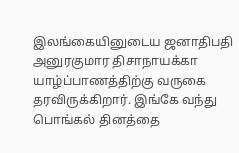இலங்கையினுடைய ஜனாதிபதி அனுரகுமார திசாநாயக்கா யாழ்ப்பாணத்திற்கு வருகை தரவிருக்கிறார். இங்கே வந்து பொங்கல் தினத்தை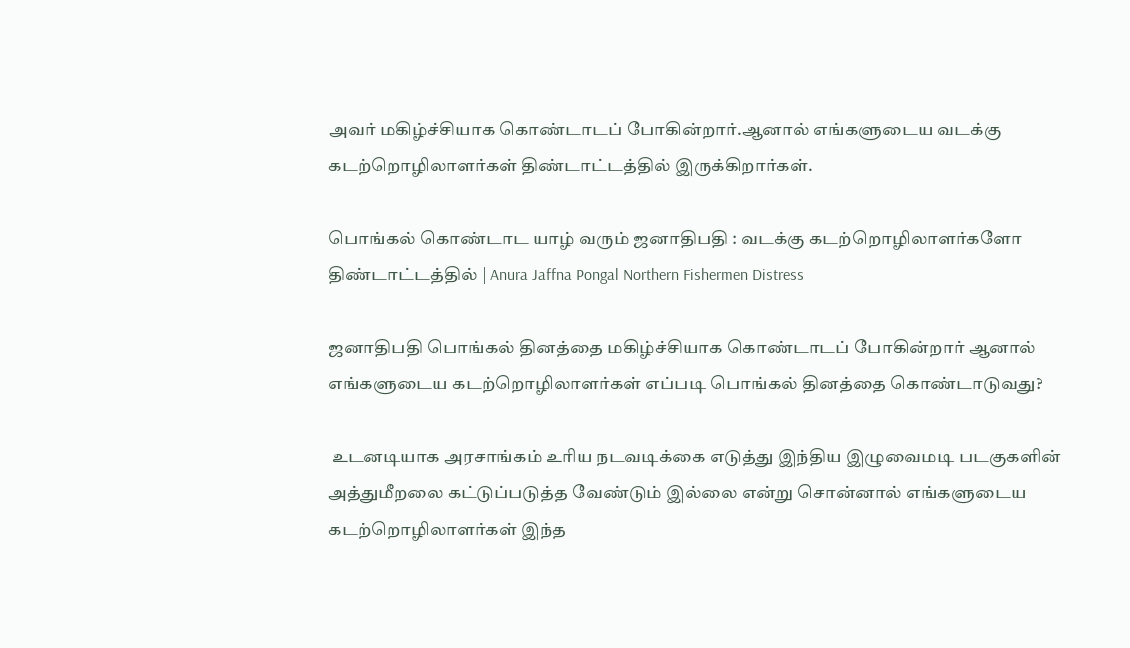அவர் மகிழ்ச்சியாக கொண்டாடப் போகின்றார்.ஆனால் எங்களுடைய வடக்கு கடற்றொழிலாளர்கள் திண்டாட்டத்தில் இருக்கிறார்கள்.

பொங்கல் கொண்டாட யாழ் வரும் ஜனாதிபதி : வடக்கு கடற்றொழிலாளர்களோ திண்டாட்டத்தில் | Anura Jaffna Pongal Northern Fishermen Distress

ஜனாதிபதி பொங்கல் தினத்தை மகிழ்ச்சியாக கொண்டாடப் போகின்றார் ஆனால் எங்களுடைய கடற்றொழிலாளர்கள் எப்படி பொங்கல் தினத்தை கொண்டாடுவது?

 உடனடியாக அரசாங்கம் உரிய நடவடிக்கை எடுத்து இந்திய இழுவைமடி படகுகளின் அத்துமீறலை கட்டுப்படுத்த வேண்டும் இல்லை என்று சொன்னால் எங்களுடைய கடற்றொழிலாளர்கள் இந்த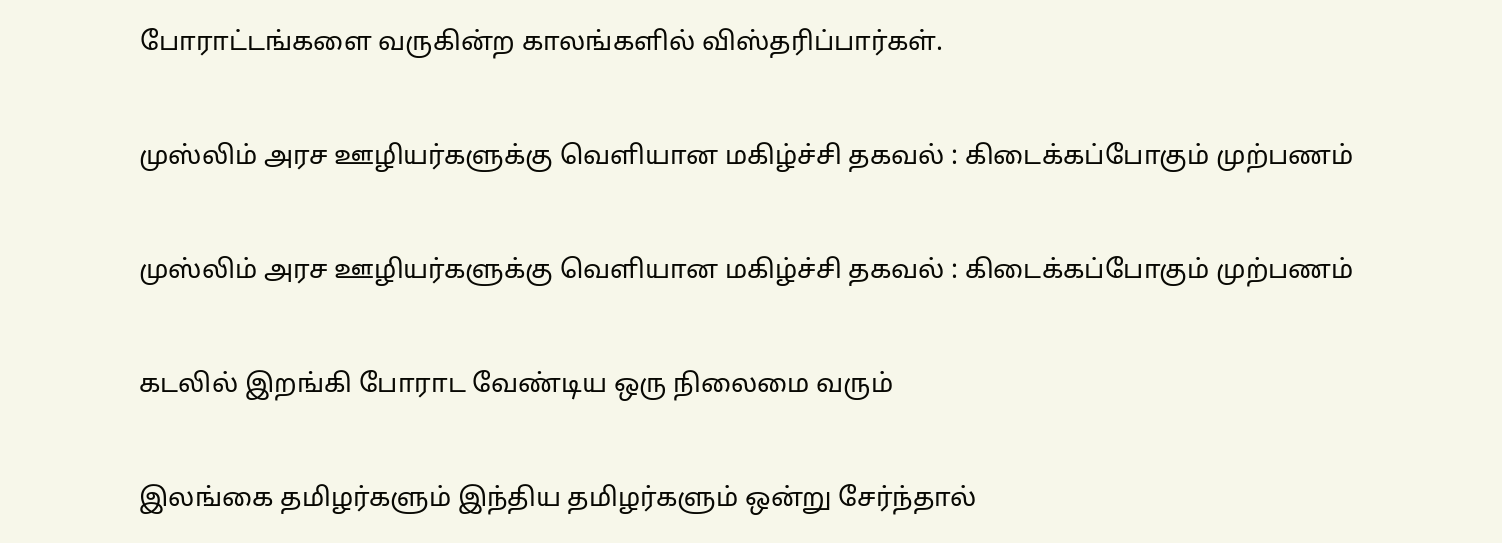போராட்டங்களை வருகின்ற காலங்களில் விஸ்தரிப்பார்கள்.

முஸ்லிம் அரச ஊழியர்களுக்கு வெளியான மகிழ்ச்சி தகவல் : கிடைக்கப்போகும் முற்பணம்

முஸ்லிம் அரச ஊழியர்களுக்கு வெளியான மகிழ்ச்சி தகவல் : கிடைக்கப்போகும் முற்பணம்

கடலில் இறங்கி போராட வேண்டிய ஒரு நிலைமை வரும்

இலங்கை தமிழர்களும் இந்திய தமிழர்களும் ஒன்று சேர்ந்தால்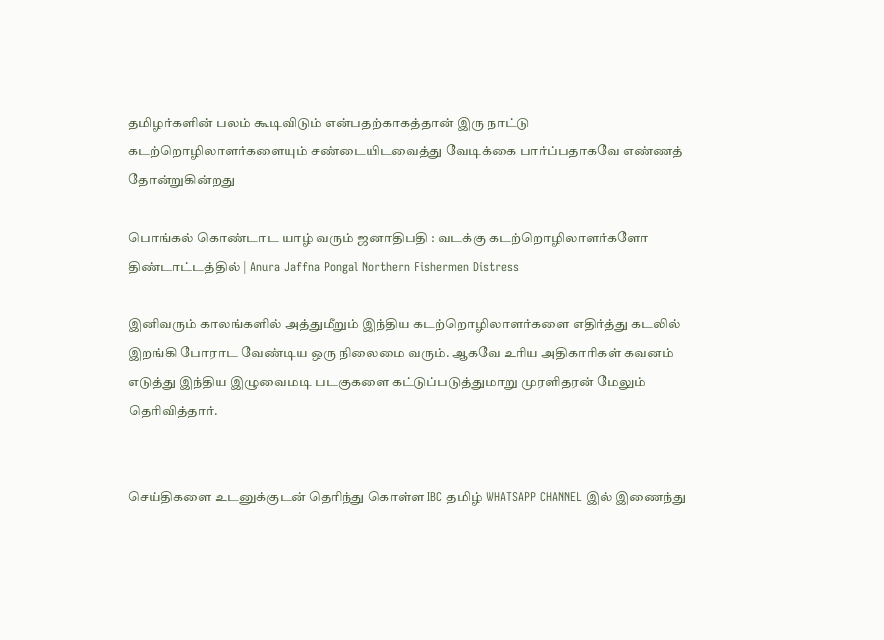தமிழர்களின் பலம் கூடிவிடும் என்பதற்காகத்தான் இரு நாட்டு கடற்றொழிலாளர்களையும் சண்டையிடவைத்து வேடிக்கை பார்ப்பதாகவே எண்ணத் தோன்றுகின்றது

பொங்கல் கொண்டாட யாழ் வரும் ஜனாதிபதி : வடக்கு கடற்றொழிலாளர்களோ திண்டாட்டத்தில் | Anura Jaffna Pongal Northern Fishermen Distress

இனிவரும் காலங்களில் அத்துமீறும் இந்திய கடற்றொழிலாளர்களை எதிர்த்து கடலில் இறங்கி போராட வேண்டிய ஒரு நிலைமை வரும். ஆகவே உரிய அதிகாரிகள் கவனம் எடுத்து இந்திய இழுவைமடி படகுகளை கட்டுப்படுத்துமாறு முரளிதரன் மேலும் தெரிவித்தார்.


செய்திகளை உடனுக்குடன் தெரிந்து கொள்ள IBC தமிழ் WHATSAPP CHANNEL இல் இணைந்து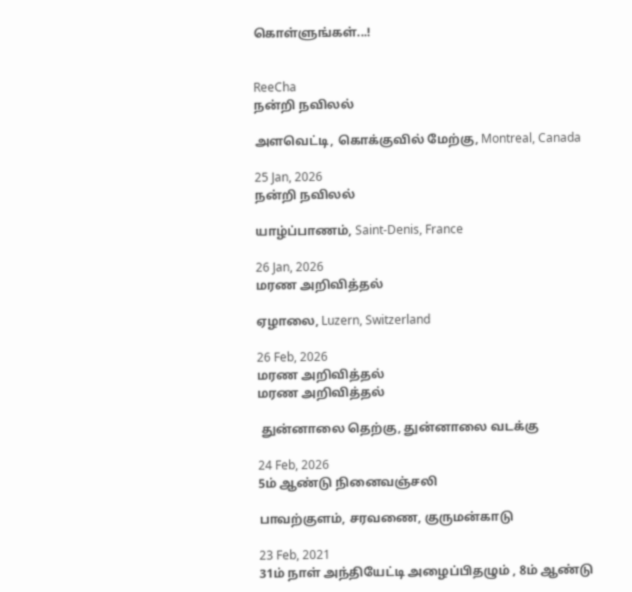கொள்ளுங்கள்...!


ReeCha
நன்றி நவிலல்

அளவெட்டி, கொக்குவில் மேற்கு, Montreal, Canada

25 Jan, 2026
நன்றி நவிலல்

யாழ்ப்பாணம், Saint-Denis, France

26 Jan, 2026
மரண அறிவித்தல்

ஏழாலை, Luzern, Switzerland

26 Feb, 2026
மரண அறிவித்தல்
மரண அறிவித்தல்

 துன்னாலை தெற்கு, துன்னாலை வடக்கு

24 Feb, 2026
5ம் ஆண்டு நினைவஞ்சலி

பாவற்குளம், சரவணை, குருமன்காடு

23 Feb, 2021
31ம் நாள் அந்தியேட்டி அழைப்பிதழும் , 8ம் ஆண்டு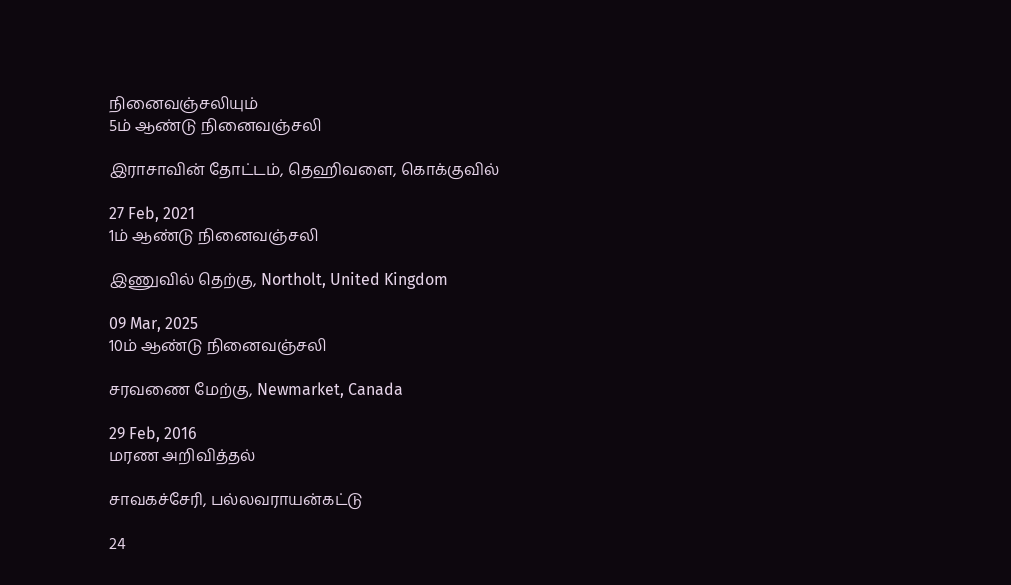நினைவஞ்சலியும்
5ம் ஆண்டு நினைவஞ்சலி

இராசாவின் தோட்டம், தெஹிவளை, கொக்குவில்

27 Feb, 2021
1ம் ஆண்டு நினைவஞ்சலி

இணுவில் தெற்கு, Northolt, United Kingdom

09 Mar, 2025
10ம் ஆண்டு நினைவஞ்சலி

சரவணை மேற்கு, Newmarket, Canada

29 Feb, 2016
மரண அறிவித்தல்

சாவகச்சேரி, பல்லவராயன்கட்டு

24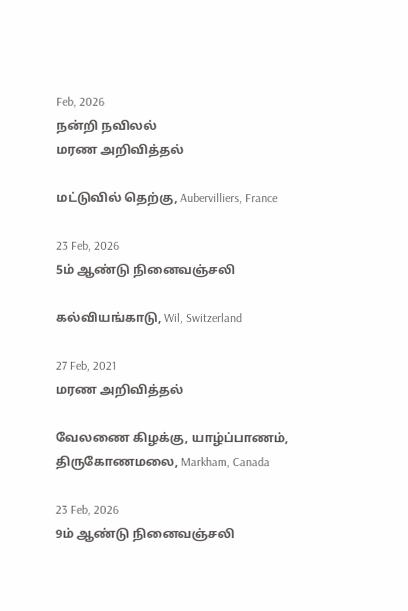Feb, 2026
நன்றி நவிலல்
மரண அறிவித்தல்

மட்டுவில் தெற்கு, Aubervilliers, France

23 Feb, 2026
5ம் ஆண்டு நினைவஞ்சலி

கல்வியங்காடு, Wil, Switzerland

27 Feb, 2021
மரண அறிவித்தல்

வேலணை கிழக்கு, யாழ்ப்பாணம், திருகோணமலை, Markham, Canada

23 Feb, 2026
9ம் ஆண்டு நினைவஞ்சலி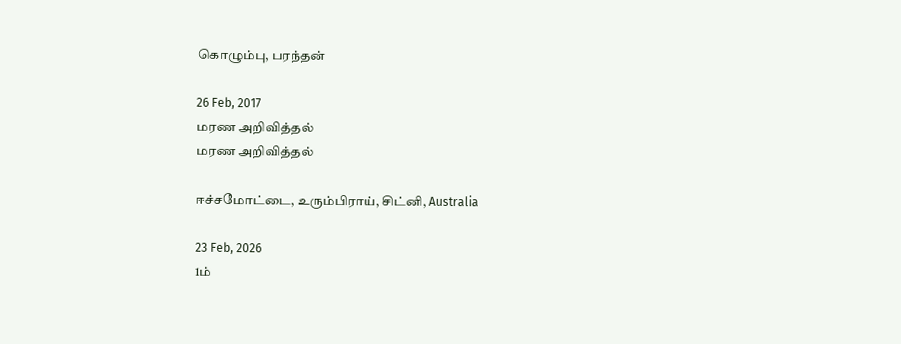கொழும்பு, பரந்தன்

26 Feb, 2017
மரண அறிவித்தல்
மரண அறிவித்தல்

ஈச்சமோட்டை, உரும்பிராய், சிட்னி, Australia

23 Feb, 2026
1ம்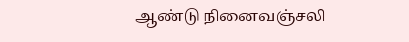ஆண்டு நினைவஞ்சலி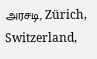அரசடி, Zürich, Switzerland,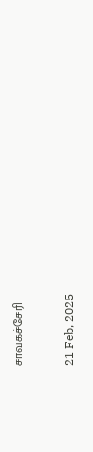சாவகச்சேரி

21 Feb, 2025